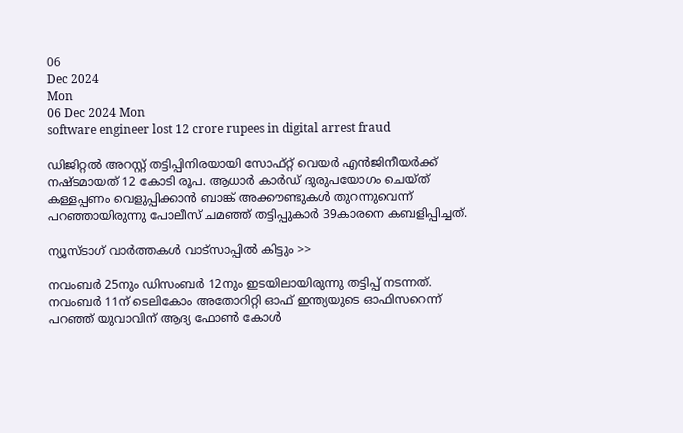06
Dec 2024
Mon
06 Dec 2024 Mon
software engineer lost 12 crore rupees in digital arrest fraud

ഡിജിറ്റല്‍ അറസ്റ്റ് തട്ടിപ്പിനിരയായി സോഫ്റ്റ് വെയര്‍ എന്‍ജിനീയര്‍ക്ക് നഷ്ടമായത് 12 കോടി രൂപ. ആധാര്‍ കാര്‍ഡ് ദുരുപയോഗം ചെയ്ത് കള്ളപ്പണം വെളുപ്പിക്കാന്‍ ബാങ്ക് അക്കൗണ്ടുകള്‍ തുറന്നുവെന്ന് പറഞ്ഞായിരുന്നു പോലീസ് ചമഞ്ഞ് തട്ടിപ്പുകാര്‍ 39കാരനെ കബളിപ്പിച്ചത്.

ന്യൂസ്ടാഗ് വാര്‍ത്തകള്‍ വാട്‌സാപ്പില്‍ കിട്ടും >>

നവംബര്‍ 25നും ഡിസംബര്‍ 12നും ഇടയിലായിരുന്നു തട്ടിപ്പ് നടന്നത്. നവംബര്‍ 11ന് ടെലികോം അതോറിറ്റി ഓഫ് ഇന്ത്യയുടെ ഓഫിസറെന്ന് പറഞ്ഞ് യുവാവിന് ആദ്യ ഫോണ്‍ കോള്‍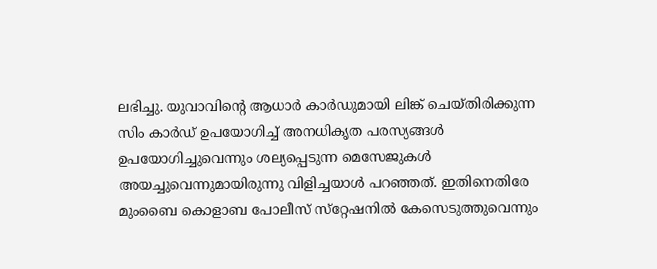ലഭിച്ചു. യുവാവിന്റെ ആധാര്‍ കാര്‍ഡുമായി ലിങ്ക് ചെയ്തിരിക്കുന്ന സിം കാര്‍ഡ് ഉപയോഗിച്ച് അനധികൃത പരസ്യങ്ങള്‍ ഉപയോഗിച്ചുവെന്നും ശല്യപ്പെടുന്ന മെസേജുകള്‍ അയച്ചുവെന്നുമായിരുന്നു വിളിച്ചയാള്‍ പറഞ്ഞത്. ഇതിനെതിരേ മുംബൈ കൊളാബ പോലീസ് സ്‌റ്റേഷനില്‍ കേസെടുത്തുവെന്നും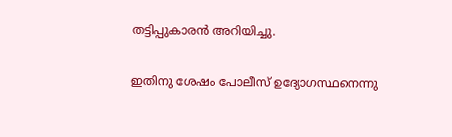തട്ടിപ്പുകാരന്‍ അറിയിച്ചു.

ഇതിനു ശേഷം പോലീസ് ഉദ്യോഗസ്ഥനെന്നു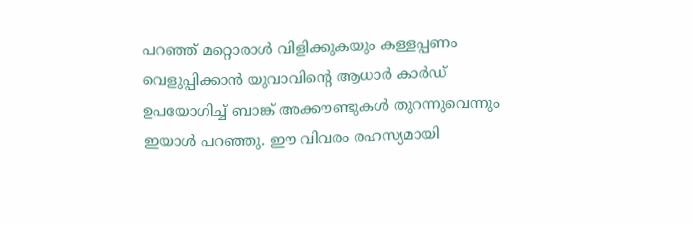പറഞ്ഞ് മറ്റൊരാള്‍ വിളിക്കുകയും കള്ളപ്പണം വെളുപ്പിക്കാന്‍ യുവാവിന്റെ ആധാര്‍ കാര്‍ഡ് ഉപയോഗിച്ച് ബാങ്ക് അക്കൗണ്ടുകള്‍ തുറന്നുവെന്നും ഇയാള്‍ പറഞ്ഞു. ഈ വിവരം രഹസ്യമായി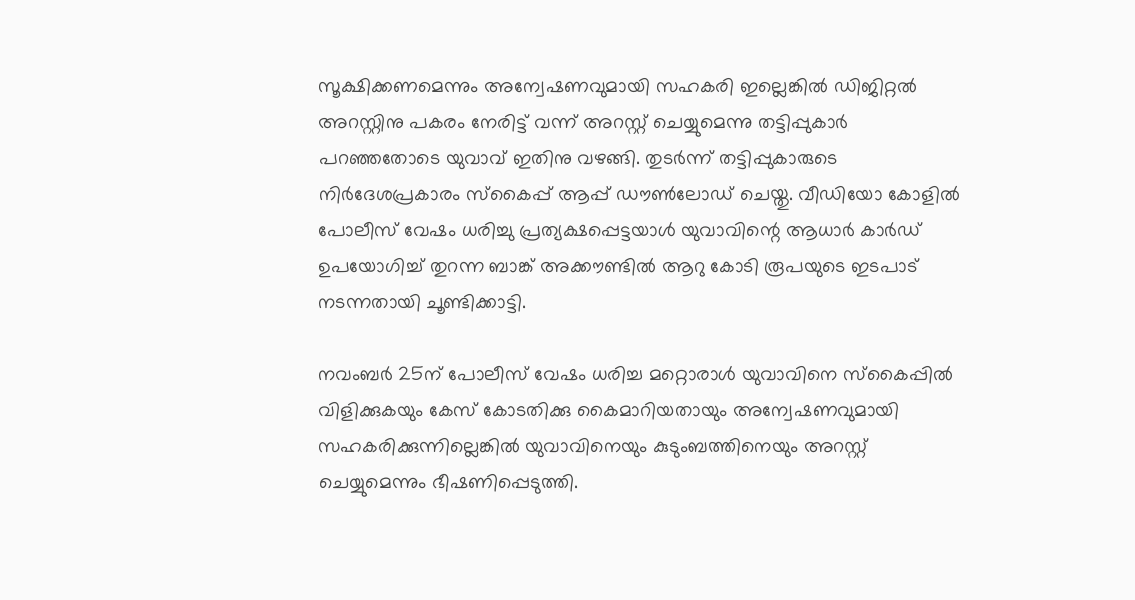സൂക്ഷിക്കണമെന്നും അന്വേഷണവുമായി സഹകരി ഇല്ലെങ്കില്‍ ഡിജിറ്റല്‍ അറസ്റ്റിനു പകരം നേരിട്ട് വന്ന് അറസ്റ്റ് ചെയ്യുമെന്നു തട്ടിപ്പുകാര്‍ പറഞ്ഞതോടെ യുവാവ് ഇതിനു വഴങ്ങി. തുടര്‍ന്ന് തട്ടിപ്പുകാരുടെ നിര്‍ദേശപ്രകാരം സ്‌കൈപ്പ് ആപ്പ് ഡൗണ്‍ലോഡ് ചെയ്തു. വീഡിയോ കോളില്‍ പോലീസ് വേഷം ധരിച്ചു പ്രത്യക്ഷപ്പെട്ടയാള്‍ യുവാവിന്റെ ആധാര്‍ കാര്‍ഡ് ഉപയോഗിച്ച് തുറന്ന ബാങ്ക് അക്കൗണ്ടില്‍ ആറു കോടി രൂപയുടെ ഇടപാട് നടന്നതായി ചൂണ്ടിക്കാട്ടി.

നവംബര്‍ 25ന് പോലീസ് വേഷം ധരിച്ച മറ്റൊരാള്‍ യുവാവിനെ സ്‌കൈപ്പില്‍ വിളിക്കുകയും കേസ് കോടതിക്കു കൈമാറിയതായും അന്വേഷണവുമായി സഹകരിക്കുന്നില്ലെങ്കില്‍ യുവാവിനെയും കുടുംബത്തിനെയും അറസ്റ്റ് ചെയ്യുമെന്നും ഭീഷണിപ്പെടുത്തി.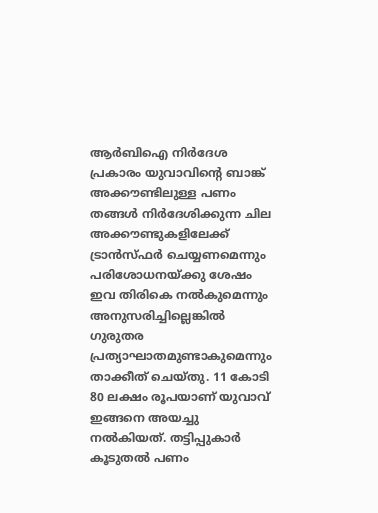ആര്‍ബിഐ നിര്‍ദേശ പ്രകാരം യുവാവിന്റെ ബാങ്ക് അക്കൗണ്ടിലുള്ള പണം തങ്ങള്‍ നിര്‍ദേശിക്കുന്ന ചില അക്കൗണ്ടുകളിലേക്ക് ട്രാന്‍സ്ഫര്‍ ചെയ്യണമെന്നും പരിശോധനയ്ക്കു ശേഷം ഇവ തിരികെ നല്‍കുമെന്നും അനുസരിച്ചില്ലെങ്കില്‍ ഗുരുതര പ്രത്യാഘാതമുണ്ടാകുമെന്നും താക്കീത് ചെയ്തു. 11 കോടി 80 ലക്ഷം രൂപയാണ് യുവാവ് ഇങ്ങനെ അയച്ചു നല്‍കിയത്. തട്ടിപ്പുകാര്‍ കൂടുതല്‍ പണം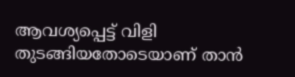ആവശ്യപ്പെട്ട് വിളി തുടങ്ങിയതോടെയാണ് താന്‍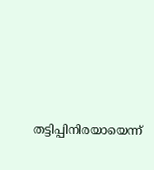തട്ടിപ്പിനിരയായെന്ന്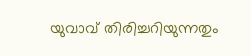യുവാവ് തിരിച്ചറിയുന്നതും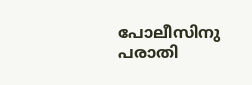പോലീസിനു പരാതി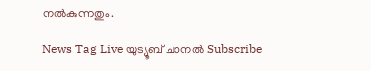നല്‍കുന്നതും.

News Tag Live യുട്യൂബ് ചാനല്‍ Subscribe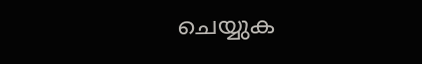ചെയ്യുക